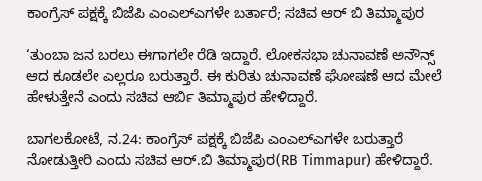ಕಾಂಗ್ರೆಸ್ ಪಕ್ಷಕ್ಕೆ ಬಿಜೆಪಿ ಎಂಎಲ್ಎಗಳೇ ಬರ್ತಾರೆ; ಸಚಿವ ಆರ್ ಬಿ ತಿಮ್ಮಾಪುರ

‘ತುಂಬಾ ಜನ ಬರಲು ಈಗಾಗಲೇ ರೆಡಿ ಇದ್ದಾರೆ. ಲೋಕಸಭಾ ಚುನಾವಣೆ ಅನೌನ್ಸ್ ಆದ ಕೂಡಲೇ ಎಲ್ಲರೂ ಬರುತ್ತಾರೆ. ಈ ಕುರಿತು ಚುನಾವಣೆ ಘೋಷಣೆ ಆದ ಮೇಲೆ ಹೇಳುತ್ತೇನೆ ಎಂದು ಸಚಿವ ಆರ್ಬಿ ತಿಮ್ಮಾಪುರ ಹೇಳಿದ್ದಾರೆ.

ಬಾಗಲಕೋಟೆ, ನ.24: ಕಾಂಗ್ರೆಸ್ ಪಕ್ಷಕ್ಕೆ ಬಿಜೆಪಿ ಎಂಎಲ್ಎಗಳೇ ಬರುತ್ತಾರೆ ನೋಡುತ್ತೀರಿ ಎಂದು ಸಚಿವ ಆರ್.ಬಿ ತಿಮ್ಮಾಪುರ(RB Timmapur) ಹೇಳಿದ್ದಾರೆ.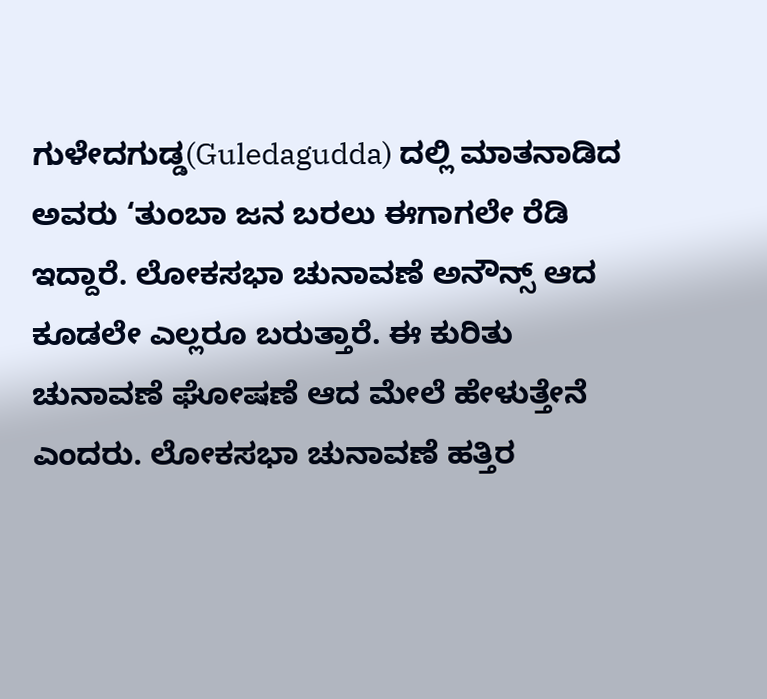ಗುಳೇದಗುಡ್ಡ(Guledagudda) ದಲ್ಲಿ ಮಾತನಾಡಿದ ಅವರು ‘ತುಂಬಾ ಜನ ಬರಲು ಈಗಾಗಲೇ ರೆಡಿ ಇದ್ದಾರೆ. ಲೋಕಸಭಾ ಚುನಾವಣೆ ಅನೌನ್ಸ್ ಆದ ಕೂಡಲೇ ಎಲ್ಲರೂ ಬರುತ್ತಾರೆ. ಈ ಕುರಿತು ಚುನಾವಣೆ ಘೋಷಣೆ ಆದ ಮೇಲೆ ಹೇಳುತ್ತೇನೆ ಎಂದರು. ಲೋಕಸಭಾ ಚುನಾವಣೆ ಹತ್ತಿರ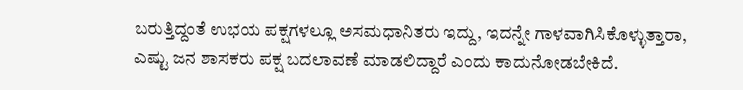ಬರುತ್ತಿದ್ದಂತೆ ಉಭಯ ಪಕ್ಷಗಳಲ್ಲೂ ಅಸಮಧಾನಿತರು ಇದ್ದು, ಇದನ್ನೇ ಗಾಳವಾಗಿಸಿಕೊಳ್ಳುತ್ತಾರಾ, ಎಷ್ಟು ಜನ ಶಾಸಕರು ಪಕ್ಷ ಬದಲಾವಣೆ ಮಾಡಲಿದ್ದಾರೆ ಎಂದು ಕಾದುನೋಡಬೇಕಿದೆ.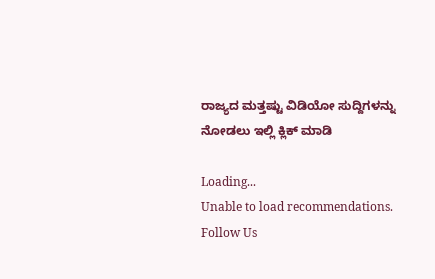ರಾಜ್ಯದ ಮತ್ತಷ್ಟು ವಿಡಿಯೋ ಸುದ್ದಿಗಳನ್ನು ನೋಡಲು ಇಲ್ಲಿ ಕ್ಲಿಕ್ ಮಾಡಿ

Loading...
Unable to load recommendations.
Follow Us